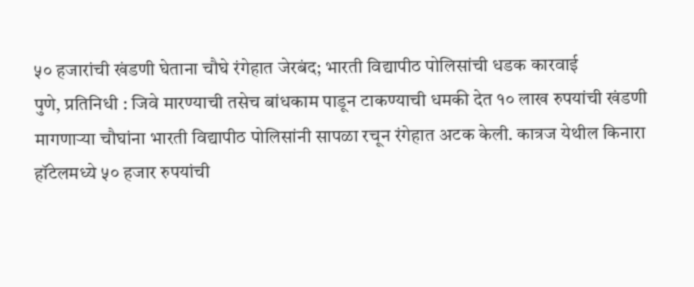५० हजारांची खंडणी घेताना चौघे रंगेहात जेरबंद; भारती विद्यापीठ पोलिसांची धडक कारवाई
पुणे, प्रतिनिधी : जिवे मारण्याची तसेच बांधकाम पाडून टाकण्याची धमकी देत १० लाख रुपयांची खंडणी मागणाऱ्या चौघांना भारती विद्यापीठ पोलिसांनी सापळा रचून रंगेहात अटक केली. कात्रज येथील किनारा हॉटेलमध्ये ५० हजार रुपयांची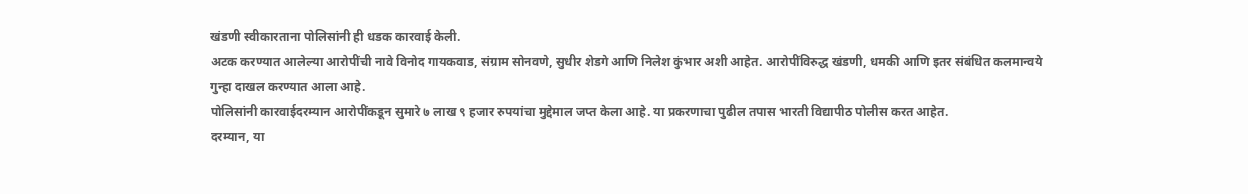खंडणी स्वीकारताना पोलिसांनी ही धडक कारवाई केली.
अटक करण्यात आलेल्या आरोपींची नावे विनोद गायकवाड, संग्राम सोनवणे, सुधीर शेडगे आणि निलेश कुंभार अशी आहेत. आरोपींविरुद्ध खंडणी, धमकी आणि इतर संबंधित कलमान्वये गुन्हा दाखल करण्यात आला आहे.
पोलिसांनी कारवाईदरम्यान आरोपींकडून सुमारे ७ लाख ९ हजार रुपयांचा मुद्देमाल जप्त केला आहे. या प्रकरणाचा पुढील तपास भारती विद्यापीठ पोलीस करत आहेत.
दरम्यान, या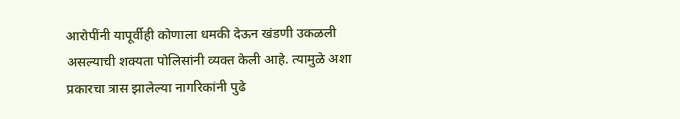आरोपींनी यापूर्वीही कोणाला धमकी देऊन खंडणी उकळली असल्याची शक्यता पोलिसांनी व्यक्त केली आहे. त्यामुळे अशा प्रकारचा त्रास झालेल्या नागरिकांनी पुढे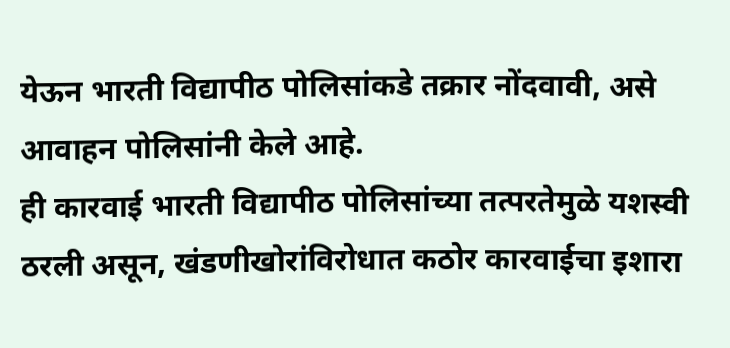येऊन भारती विद्यापीठ पोलिसांकडे तक्रार नोंदवावी, असे आवाहन पोलिसांनी केले आहे.
ही कारवाई भारती विद्यापीठ पोलिसांच्या तत्परतेमुळे यशस्वी ठरली असून, खंडणीखोरांविरोधात कठोर कारवाईचा इशारा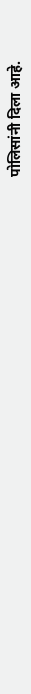पोलिसांनी दिला आहे.